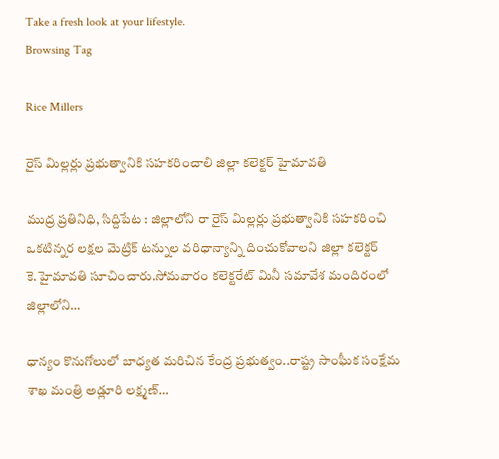Take a fresh look at your lifestyle.
Browsing Tag

Rice Millers

రైస్ మిల్లర్లు ప్రభుత్వానికి సహకరించాలి జిల్లా కలెక్టర్ హైమావతి

ముద్ర ప్రతినిధి, సిద్దిపేట : జిల్లాలోని రా రైస్ మిల్లర్లు ప్రభుత్వానికి సహకరించి ఒకటిన్నర లక్షల మెట్రిక్ టన్నుల వరిధాన్యాన్ని దించుకోవాలని జిల్లా కలెక్టర్ కె.హైమావతి సూచించారు.సోమవారం కలెక్టరేట్ మినీ సమావేశ మందిరంలో జిల్లాలోని…

ధాన్యం కొనుగోలులో బాధ్యత మరిచిన కేంద్ర ప్రభుత్వం..రాష్ట్ర సాంఘీక సంక్షేమ శాఖ మంత్రి అడ్లూరి లక్ష్మణ్…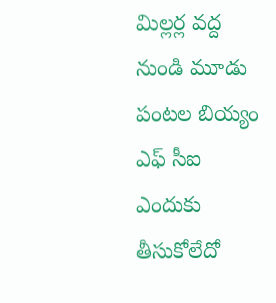మిల్లర్ల వద్ద నుండి మూడు పంటల బియ్యం ఎఫ్ సీఐ ఎందుకు తీసుకోలేదో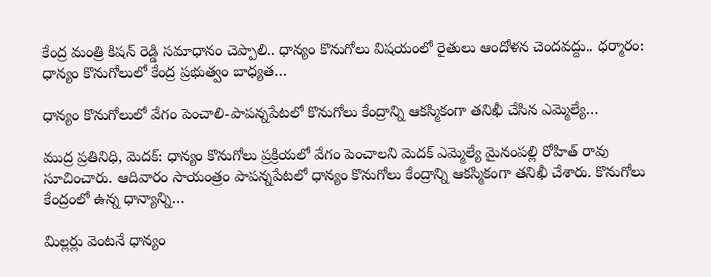కేంద్ర మంత్రి కిషన్ రెడ్డి సమాధానం చెప్పాలి.. ధాన్యం కొనుగోలు విషయంలో రైతులు ఆందోళన చెందవద్దు.. ధర్మారం: ధాన్యం కొనుగోలులో కేంద్ర ప్రభుత్వం బాధ్యత…

ధాన్యం కొనుగోలులో వేగం పెంచాలి-పాపన్నపేటలో కొనుగోలు కేంద్రాన్ని ఆకస్మికంగా తనిఖీ చేసిన ఎమ్మెల్యే…

ముద్ర ప్రతినిధి, మెదక్: ధాన్యం కొనుగోలు ప్రక్రియలో వేగం పెంచాలని మెదక్ ఎమ్మెల్యే మైనంపల్లి రోహిత్ రావు సూచించారు. ఆదివారం సాయంత్రం పాపన్నపేటలో ధాన్యం కొనుగోలు కేంద్రాన్ని ఆకస్మికంగా తనిఖీ చేశారు. కొనుగోలు కేంద్రంలో ఉన్న ధాన్యాన్ని…

మిల్లర్లు వెంటనే ధాన్యం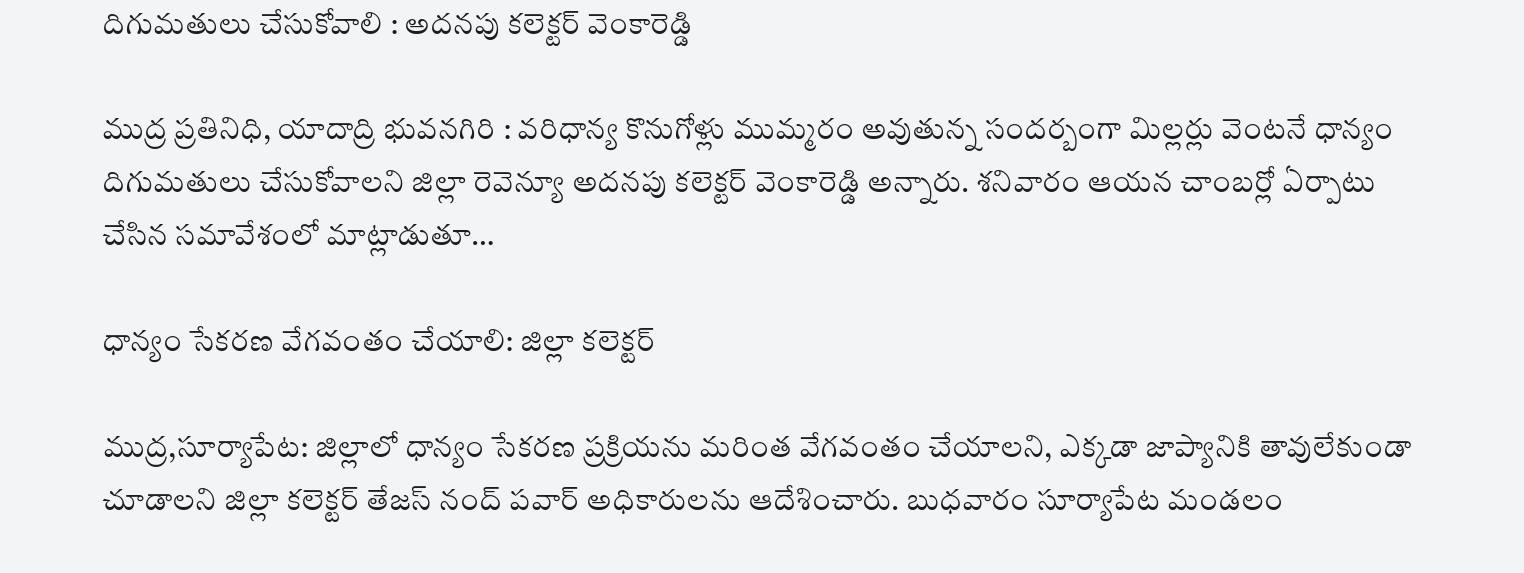దిగుమతులు చేసుకోవాలి : అదనపు కలెక్టర్ వెంకారెడ్డి

ముద్ర ప్రతినిధి, యాదాద్రి భువనగిరి : వరిధాన్య కొనుగోళ్లు ముమ్మరం అవుతున్న సందర్బంగా మిల్లర్లు వెంటనే ధాన్యం దిగుమతులు చేసుకోవాలని జిల్లా రెవెన్యూ అదనపు కలెక్టర్ వెంకారెడ్డి అన్నారు. శనివారం ఆయన చాంబర్లో ఏర్పాటు చేసిన సమావేశంలో మాట్లాడుతూ…

ధాన్యం సేకరణ వేగవంతం చేయాలి: జిల్లా కలెక్టర్

ముద్ర,సూర్యాపేట: జిల్లాలో ధాన్యం సేకరణ ప్రక్రియను మరింత వేగవంతం చేయాలని, ఎక్కడా జాప్యానికి తావులేకుండా చూడాలని జిల్లా కలెక్టర్ తేజస్ నంద్ పవార్ అధికారులను ఆదేశించారు. బుధవారం సూర్యాపేట మండలం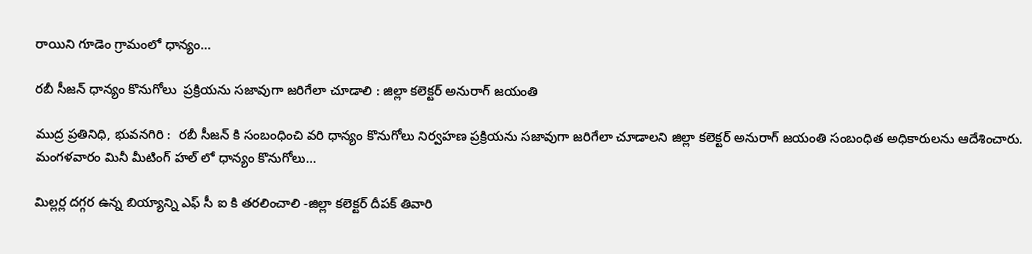రాయిని గూడెం గ్రామంలో ధాన్యం…

రబీ సీజన్ ధాన్యం కొనుగోలు  ప్రక్రియను సజావుగా జరిగేలా చూడాలి : జిల్లా కలెక్టర్ అనురాగ్ జయంతి

ముద్ర ప్రతినిధి, భువనగిరి :  రబీ సీజన్ కి సంబంధించి వరి ధాన్యం కొనుగోలు నిర్వహణ ప్రక్రియను సజావుగా జరిగేలా చూడాలని జిల్లా కలెక్టర్ అనురాగ్ జయంతి సంబంధిత అధికారులను ఆదేశించారు. మంగళవారం మినీ మీటింగ్ హల్ లో ధాన్యం కొనుగోలు…

మిల్లర్ల దగ్గర ఉన్న బియ్యాన్ని ఎఫ్ సీ ఐ కి తరలించాలి -జిల్లా కలెక్టర్ దీపక్ తివారి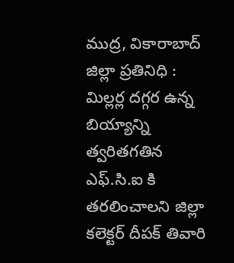ముద్ర, వికారాబాద్ జిల్లా ప్రతినిధి : మిల్లర్ల దగ్గర ఉన్న బియ్యాన్ని త్వరితగతిన ఎఫ్.సి.ఐ కి తరలించాలని జిల్లా కలెక్టర్ దీపక్ తివారి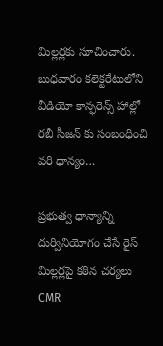మిల్లర్లకు సూచించారు. బుధవారం కలెక్టరేటులోని వీడియో కాన్ఫరెన్స్ హాల్లో రబీ సీజన్ కు సంబంధించి వరి ధాన్యం…

ప్రభుత్వ ధాన్యాన్ని దుర్వినియోగం చేసే రైస్ మిల్లర్లపై కఠిన చర్యలు CMR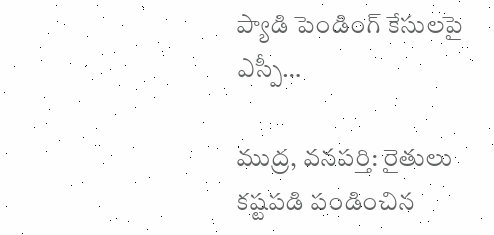ప్యాడి పెండింగ్ కేసులపై ఎస్పీ…

ముద్ర, వనపర్తి: రైతులు కష్టపడి పండించిన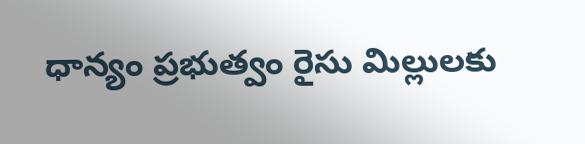ధాన్యం ప్రభుత్వం రైసు మిల్లులకు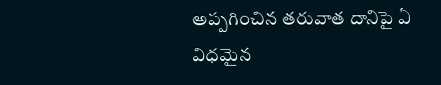అప్పగించిన తరువాత దానిపై ఏ విధమైన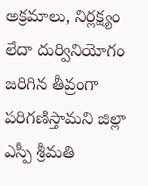అక్రమాలు, నిర్లక్ష్యం లేదా దుర్వినియోగం జరిగిన తీవ్రంగా పరిగణిస్తామని జిల్లా ఎస్పీ శ్రీమతి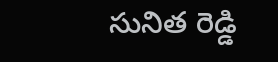సునిత రెడ్డి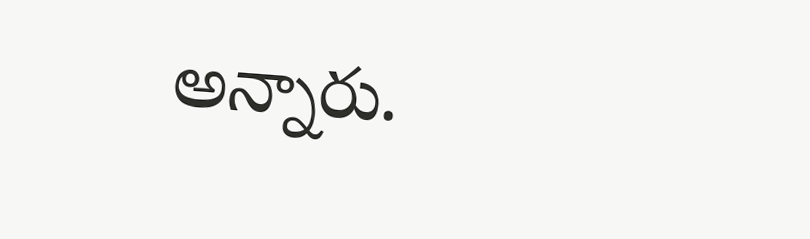అన్నారు.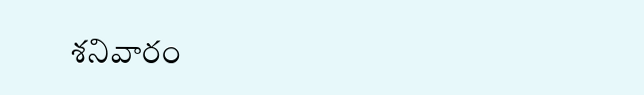శనివారం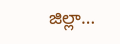జిల్లా…